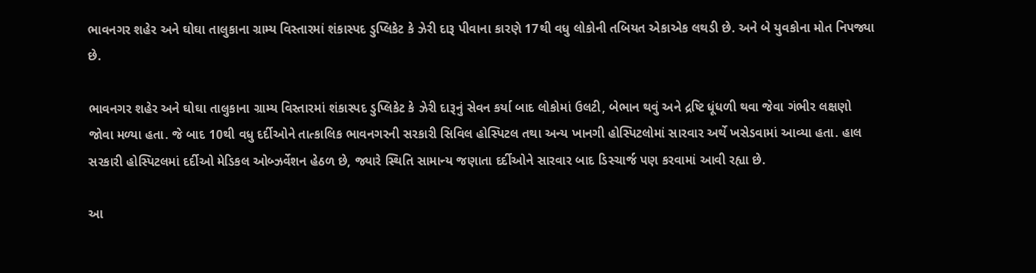ભાવનગર શહેર અને ઘોઘા તાલુકાના ગ્રામ્ય વિસ્તારમાં શંકાસ્પદ ડુપ્લિકેટ કે ઝેરી દારૂ પીવાના કારણે 17થી વધુ લોકોની તબિયત એકાએક લથડી છે. અને બે યુવકોના મોત નિપજ્યા છે.

ભાવનગર શહેર અને ઘોઘા તાલુકાના ગ્રામ્ય વિસ્તારમાં શંકાસ્પદ ડુપ્લિકેટ કે ઝેરી દારૂનું સેવન કર્યા બાદ લોકોમાં ઉલટી, બેભાન થવું અને દ્રષ્ટિ ધૂંધળી થવા જેવા ગંભીર લક્ષણો જોવા મળ્યા હતા. જે બાદ 10થી વધુ દર્દીઓને તાત્કાલિક ભાવનગરની સરકારી સિવિલ હોસ્પિટલ તથા અન્ય ખાનગી હોસ્પિટલોમાં સારવાર અર્થે ખસેડવામાં આવ્યા હતા. હાલ સરકારી હોસ્પિટલમાં દર્દીઓ મેડિકલ ઓબ્ઝર્વેશન હેઠળ છે, જ્યારે સ્થિતિ સામાન્ય જણાતા દર્દીઓને સારવાર બાદ ડિસ્ચાર્જ પણ કરવામાં આવી રહ્યા છે.

આ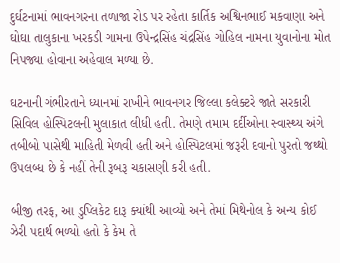દુર્ઘટનામાં ભાવનગરના તળાજા રોડ પર રહેતા કાર્તિક અશ્વિનભાઈ મકવાણા અને ઘોઘા તાલુકાના ખરકડી ગામના ઉપેન્દ્રસિંહ ચંદ્રસિંહ ગોહિલ નામના યુવાનોના મોત નિપજ્યા હોવાના અહેવાલ મળ્યા છે.

ઘટનાની ગંભીરતાને ધ્યાનમાં રાખીને ભાવનગર જિલ્લા કલેક્ટરે જાતે સરકારી સિવિલ હોસ્પિટલની મુલાકાત લીધી હતી. તેમણે તમામ દર્દીઓના સ્વાસ્થ્ય અંગે તબીબો પાસેથી માહિતી મેળવી હતી અને હોસ્પિટલમાં જરૂરી દવાનો પુરતો જથ્થો ઉપલબ્ધ છે કે નહીં તેની રૂબરૂ ચકાસણી કરી હતી.

બીજી તરફ, આ ડુપ્લિકેટ દારૂ ક્યાંથી આવ્યો અને તેમાં મિથેનોલ કે અન્ય કોઈ ઝેરી પદાર્થ ભળ્યો હતો કે કેમ તે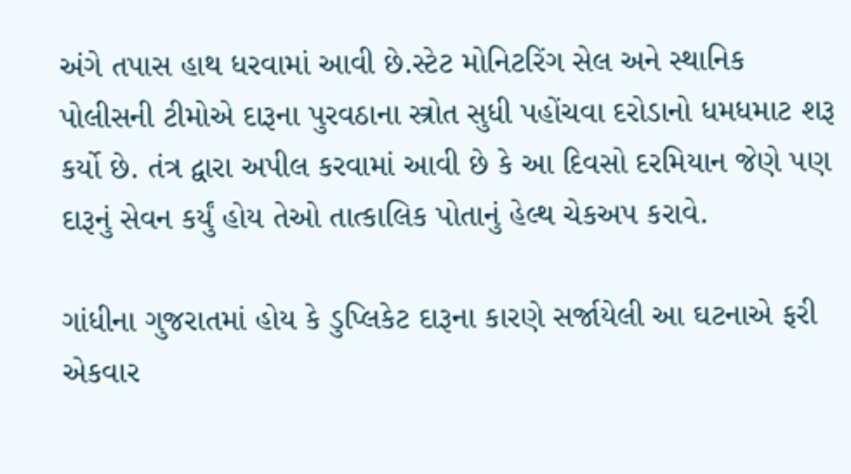અંગે તપાસ હાથ ધરવામાં આવી છે.સ્ટેટ મોનિટરિંગ સેલ અને સ્થાનિક પોલીસની ટીમોએ દારૂના પુરવઠાના સ્ત્રોત સુધી પહોંચવા દરોડાનો ધમધમાટ શરૂ કર્યો છે. તંત્ર દ્વારા અપીલ કરવામાં આવી છે કે આ દિવસો દરમિયાન જેણે પણ દારૂનું સેવન કર્યું હોય તેઓ તાત્કાલિક પોતાનું હેલ્થ ચેકઅપ કરાવે.

ગાંધીના ગુજરાતમાં હોય કે ડુપ્લિકેટ દારૂના કારણે સર્જાયેલી આ ઘટનાએ ફરી એકવાર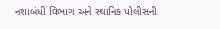નશાબંધી વિભાગ અને સ્થાનિક પોલીસની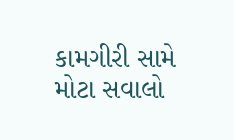કામગીરી સામે મોટા સવાલો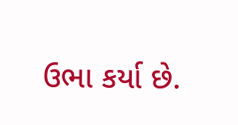ઉભા કર્યા છે.